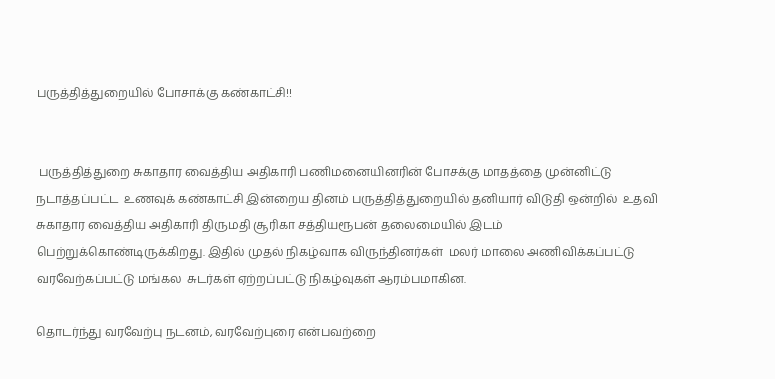பருத்தித்துறையில் போசாக்கு கண்காட்சி!!


 பருத்தித்துறை சுகாதார வைத்திய அதிகாரி பணிமனையினரின் போசக்கு மாதத்தை முன்னிட்டு நடாத்தப்பட்ட  உணவுக் கண்காட்சி இன்றைய தினம் பருத்தித்துறையில் தனியார் விடுதி ஒன்றில்  உதவி சுகாதார வைத்திய அதிகாரி திருமதி சூரிகா சத்தியரூபன் தலைமையில் இடம் பெற்றுக்கொண்டிருக்கிறது. இதில் முதல் நிகழ்வாக விருந்தினர்கள்  மலர் மாலை அணிவிக்கப்பட்டு வரவேற்கப்பட்டு மங்கல  சுடர்கள் ஏற்றப்பட்டு நிகழ்வுகள் ஆரம்பமாகின.

தொடர்ந்து வரவேற்பு நடனம், வரவேற்புரை என்பவற்றை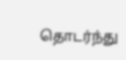தொடர்ந்து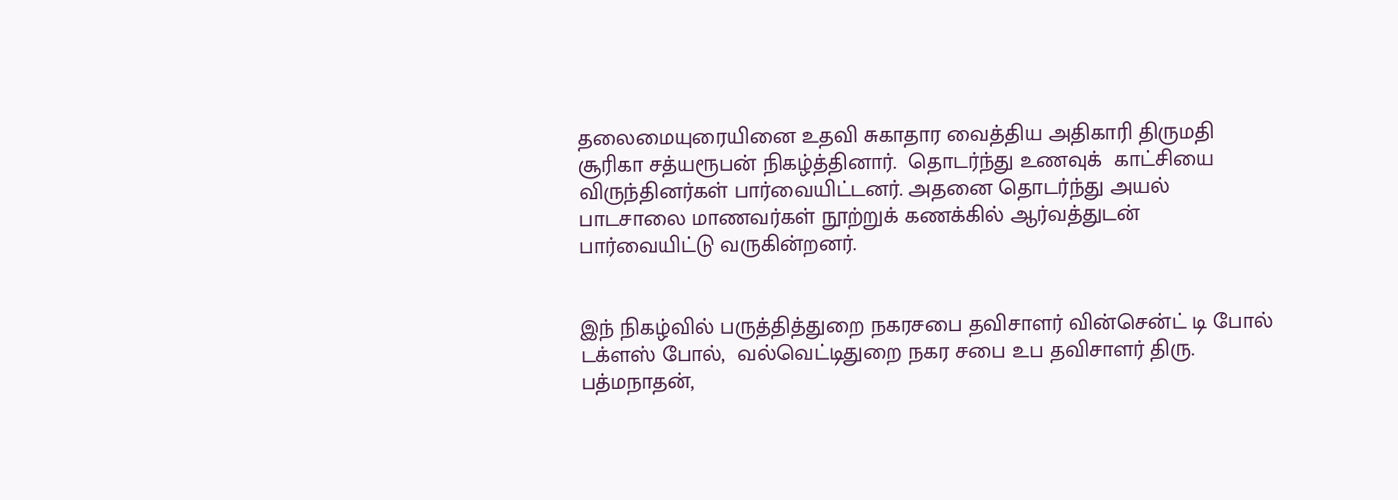தலைமையுரையினை உதவி சுகாதார வைத்திய அதிகாரி திருமதி சூரிகா சத்யரூபன் நிகழ்த்தினார்.  தொடர்ந்து உணவுக்  காட்சியை  விருந்தினர்கள் பார்வையிட்டனர். அதனை தொடர்ந்து அயல் பாடசாலை மாணவர்கள் நூற்றுக் கணக்கில் ஆர்வத்துடன்  பார்வையிட்டு வருகின்றனர்.


இந் நிகழ்வில் பருத்தித்துறை நகரசபை தவிசாளர் வின்சென்ட் டி போல் டக்ளஸ் போல்,  வல்வெட்டிதுறை நகர சபை உப தவிசாளர் திரு. பத்மநாதன்,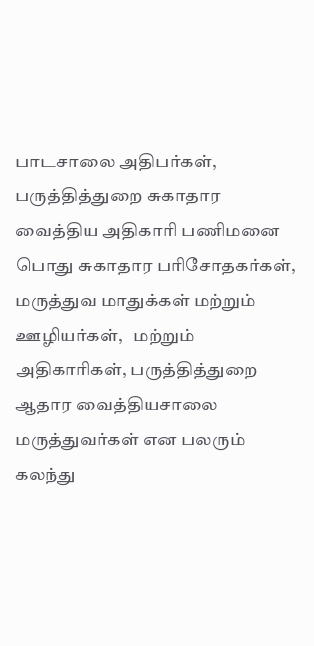பாடசாலை அதிபர்கள், பருத்தித்துறை சுகாதார வைத்திய அதிகாரி பணிமனை பொது சுகாதார பரிசோதகர்கள், மருத்துவ மாதுக்கள் மற்றும் ஊழியர்கள்,   மற்றும் அதிகாரிகள், பருத்தித்துறை ஆதார வைத்தியசாலை மருத்துவர்கள் என பலரும் கலந்து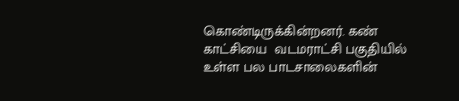கொண்டிருக்கின்றனர். கண் காட்சியை  வடமராட்சி பகுதியில் உள்ள பல பாடசாலைகளின்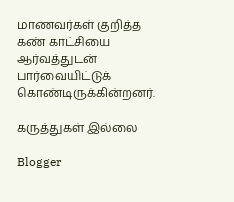மாணவர்கள் குறித்த கண் காட்சியை ஆர்வத்துடன் பார்வையிட்டுக் கொண்டிருக்கின்றனர்.

கருத்துகள் இல்லை

Blogger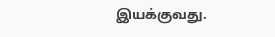இயக்குவது.